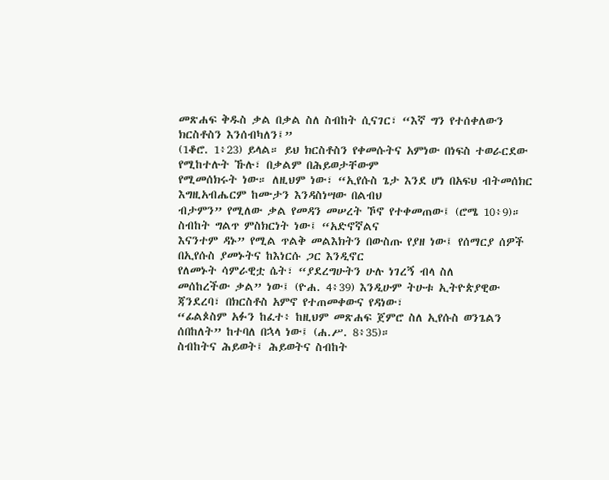መጽሐፍ ቅዱስ ቃል በቃል ስለ ስብከት ሲናገር፣ “እኛ ግን የተሰቀለውን ክርስቶስን እንሰብካለን፤”
(1ቆሮ. 1፥23) ይላል። ይህ ክርስቶስን የቀመሱትና አምነው በነፍስ ተወራርደው የሚከተሉት ኹሉ፣ በቃልም በሕይወታቸውም
የሚመሰክሩት ነው። ለዚህም ነው፣ “ኢየሱስ ጌታ እንደ ሆነ በአፍህ ብትመሰክር እግዚአብሔርም ከሙታን እንዳስነሣው በልብህ
ብታምን” የሚለው ቃል የመዳን መሠረት ኾኖ የተቀመጠው፤ (ሮሜ 10፥9)።
ስብከት ግልጥ ምስክርነት ነው፤ “አድኖኛልና
እናንተም ዳኑ” የሚል ጥልቅ መልእክትን በውስጡ የያዘ ነው፤ የሰማርያ ሰዎች በኢየሱስ ያመኑትና ከእነርሱ ጋር እንዲኖር
የለመኑት ሳምራዊቷ ሴት፣ “ያደረግሁትን ሁሉ ነገረኝ ብላ ስለ
መሰከረችው ቃል” ነው፤ (ዮሐ. 4፥39) እንዲሁም ትሁቱ ኢትዮጵያዊው ጃንደረባ፣ በክርስቶስ አምኖ የተጠመቀውና የዳነው፣
“ፊልጶስም አፉን ከፈተ፥ ከዚህም መጽሐፍ ጀምሮ ስለ ኢየሱስ ወንጌልን ሰበከለት” ከተባለ በኋላ ነው፤ (ሐ.ሥ. 8፥35)።
ስብከትና ሕይወት፤ ሕይወትና ስብከት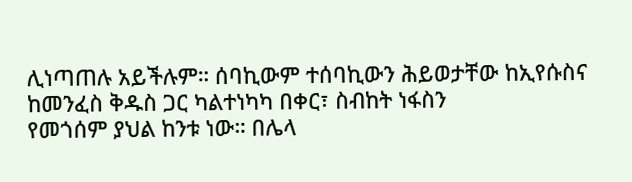ሊነጣጠሉ አይችሉም። ሰባኪውም ተሰባኪውን ሕይወታቸው ከኢየሱስና ከመንፈስ ቅዱስ ጋር ካልተነካካ በቀር፣ ስብከት ነፋስን
የመጎሰም ያህል ከንቱ ነው። በሌላ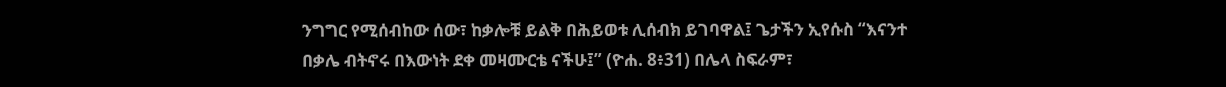ንግግር የሚሰብከው ሰው፣ ከቃሎቹ ይልቅ በሕይወቱ ሊሰብክ ይገባዋል፤ ጌታችን ኢየሱስ “እናንተ
በቃሌ ብትኖሩ በእውነት ደቀ መዛሙርቴ ናችሁ፤” (ዮሐ. 8፥31) በሌላ ስፍራም፣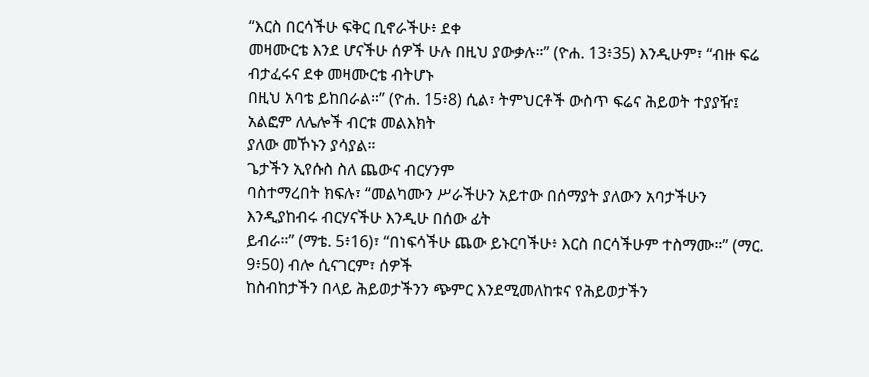“እርስ በርሳችሁ ፍቅር ቢኖራችሁ፥ ደቀ
መዛሙርቴ እንደ ሆናችሁ ሰዎች ሁሉ በዚህ ያውቃሉ።” (ዮሐ. 13፥35) እንዲሁም፣ “ብዙ ፍሬ ብታፈሩና ደቀ መዛሙርቴ ብትሆኑ
በዚህ አባቴ ይከበራል።” (ዮሐ. 15፥8) ሲል፣ ትምህርቶች ውስጥ ፍሬና ሕይወት ተያያዥ፤ አልፎም ለሌሎች ብርቱ መልእክት
ያለው መኾኑን ያሳያል።
ጌታችን ኢየሱስ ስለ ጨውና ብርሃንም
ባስተማረበት ክፍሉ፣ “መልካሙን ሥራችሁን አይተው በሰማያት ያለውን አባታችሁን እንዲያከብሩ ብርሃናችሁ እንዲሁ በሰው ፊት
ይብራ።” (ማቴ. 5፥16)፣ “በነፍሳችሁ ጨው ይኑርባችሁ፥ እርስ በርሳችሁም ተስማሙ።” (ማር. 9፥50) ብሎ ሲናገርም፣ ሰዎች
ከስብከታችን በላይ ሕይወታችንን ጭምር እንደሚመለከቱና የሕይወታችን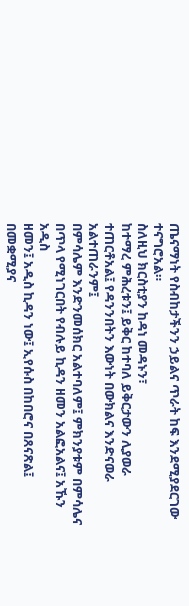ጤናማነት የስብከታችንን ኃይልና ጥራት ከፍ እንደሚያደርገው
ተናግሮአል።
ስለዚህ ክርስቲያን ከዳነ መዳኑን፣
ከተማረ ምሕረቱን፤ ይቅር ከተባለ ይቅርታውን ሊያወራ ተጠርቶአል፤ የዳንንበትን እውነት በውክልና እንድናወራ አልተጠራንም፤
በምሳሌም እንድንመሰክር አልተባለም፤ ምክንያቱም በምሳሌና በጥላ የሚነገርበት የብሉይ ኪዳን ዘመን አልፎአልና፤ አኹን አዲስ
ዘመን፤ አዲስ ኪዳን ነው፤ ኢየሱስ በከበሮና በጸናጽል፤ በመቋሚያና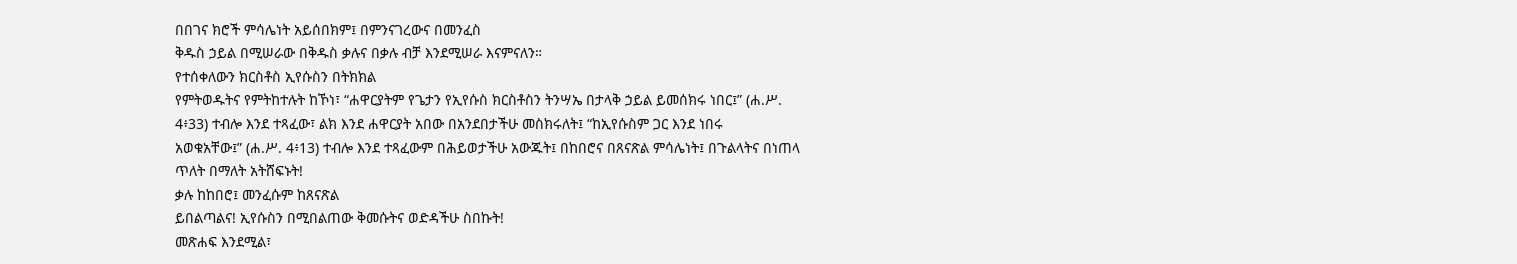በበገና ክሮች ምሳሌነት አይሰበክም፤ በምንናገረውና በመንፈስ
ቅዱስ ኃይል በሚሠራው በቅዱስ ቃሉና በቃሉ ብቻ እንደሚሠራ እናምናለን።
የተሰቀለውን ክርስቶስ ኢየሱስን በትክክል
የምትወዱትና የምትከተሉት ከኾነ፣ “ሐዋርያትም የጌታን የኢየሱስ ክርስቶስን ትንሣኤ በታላቅ ኃይል ይመሰክሩ ነበር፤” (ሐ.ሥ.
4፥33) ተብሎ እንደ ተጻፈው፣ ልክ እንደ ሐዋርያት አበው በአንደበታችሁ መስክሩለት፤ “ከኢየሱስም ጋር እንደ ነበሩ
አወቁአቸው፤” (ሐ.ሥ. 4፥13) ተብሎ እንደ ተጻፈውም በሕይወታችሁ አውጁት፤ በከበሮና በጸናጽል ምሳሌነት፤ በጉልላትና በነጠላ
ጥለት በማለት አትሸፍኑት!
ቃሉ ከከበሮ፤ መንፈሱም ከጸናጽል
ይበልጣልና! ኢየሱስን በሚበልጠው ቅመሱትና ወድዳችሁ ስበኩት!
መጽሐፍ እንደሚል፣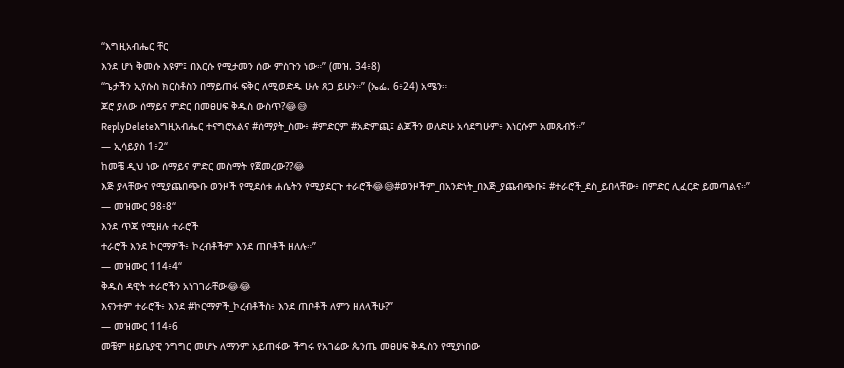“እግዚአብሔር ቸር
እንደ ሆነ ቅመሱ እዩም፤ በእርሱ የሚታመን ሰው ምስጉን ነው።” (መዝ. 34፥8)
“ጌታችን ኢየሱስ ክርስቶስን በማይጠፋ ፍቅር ለሚወድዱ ሁሉ ጸጋ ይሁን።” (ኤፌ. 6፥24) አሜን።
ጆሮ ያለው ሰማይና ምድር በመፀሀፍ ቅዱስ ውስጥ?😂😅
ReplyDeleteእግዚአብሔር ተናግሮአልና #ሰማያት_ስሙ፥ #ምድርም #አድምጪ፤ ልጆችን ወለድሁ አሳደግሁም፥ እነርሱም አመጹብኝ።”
— ኢሳይያስ 1፥2“
ከመቼ ዲህ ነው ሰማይና ምድር መስማት የጀመረው??😂
እጅ ያላቸውና የሚያጨበጭቡ ወንዞች የሚደሰቱ ሐሴትን የሚያደርጉ ተራሮች😂😅#ወንዞችም_በአንድነት_በእጅ_ያጨብጭቡ፤ #ተራሮች_ደስ_ይበላቸው፥ በምድር ሊፈርድ ይመጣልና።”
— መዝሙር 98፥8“
እንደ ጥጃ የሚዘሉ ተራሮች
ተራሮች እንደ ኮርማዎች፥ ኮረብቶችም እንደ ጠቦቶች ዘለሉ።”
— መዝሙር 114፥4“
ቅዱስ ዳዊት ተራሮችን አነገገራቸው😂😂
እናንተም ተራሮች፥ እንደ #ኮርማዎች_ኮረብቶችስ፥ እንደ ጠቦቶች ለምን ዘለላችሁ?”
— መዝሙር 114፥6
መቼም ዘይቤያዊ ንግግር መሆኑ ለማንም አይጠፋው ችግሩ የአገሬው ጴንጤ መፀሀፍ ቅዱስን የሚያነበው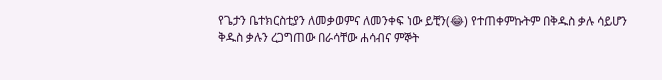የጌታን ቤተክርስቲያን ለመቃወምና ለመንቀፍ ነው ይቺን(😂) የተጠቀምኩትም በቅዱስ ቃሉ ሳይሆን ቅዱስ ቃሉን ረጋግጠው በራሳቸው ሐሳብና ምኞት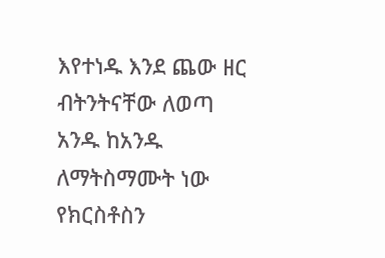እየተነዱ እንደ ጨው ዘር ብትንትናቸው ለወጣ አንዱ ከአንዱ ለማትስማሙት ነው የክርስቶስን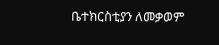ቤተክርስቲያን ለመቃወም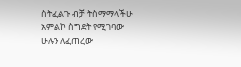ስትፈልጉ ብቻ ትስማማላችሁ
አምልኮ ስግደት የሚገባው ሁሉን ለፈጠረው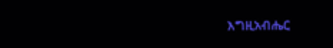እግዚአብሔር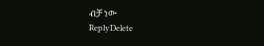ብቻ ነው
ReplyDelete